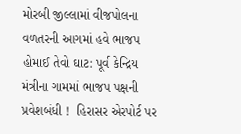મોરબી જીલ્લામાં વીજપોલના વળતરની આગમાં હવે ભાજપ હોમાઈ તેવો ઘાટ: પૂર્વ કેન્દ્રિય મંત્રીના ગામમાં ભાજપ પક્ષની પ્રવેશબંધી !  હિરાસર એરપોર્ટ પર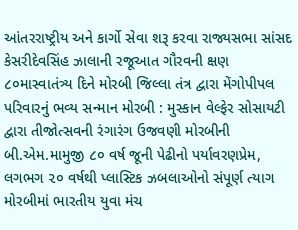આંતરરાષ્ટ્રીય અને કાર્ગો સેવા શરૂ કરવા રાજ્યસભા સાંસદ કેસરીદેવસિંહ ઝાલાની રજૂઆત ગૌરવની ક્ષણ ૮૦માસ્વાતંત્ર્ય દિને મોરબી જિલ્લા તંત્ર દ્વારા મેંગોપીપલ પરિવારનું ભવ્ય સન્માન મોરબી : મુસ્કાન વેલ્ફેર સોસાયટી દ્વારા તીજોત્સવની રંગારંગ ઉજવણી મોરબીની બી.એમ.મામુજી ૮૦ વર્ષ જૂની પેઢીનો પર્યાવરણપ્રેમ, લગભગ ૨૦ વર્ષથી પ્લાસ્ટિક ઝબલાઓનો સંપૂર્ણ ત્યાગ મોરબીમાં ભારતીય યુવા મંચ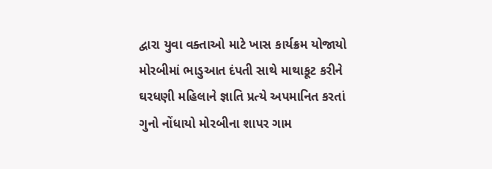દ્વારા યુવા વક્તાઓ માટે ખાસ કાર્યક્રમ યોજાયો મોરબીમાં ભાડુઆત દંપતી સાથે માથાકૂટ કરીને ઘરધણી મહિલાને જ્ઞાતિ પ્રત્યે અપમાનિત કરતાં ગુનો નોંધાયો મોરબીના શાપર ગામ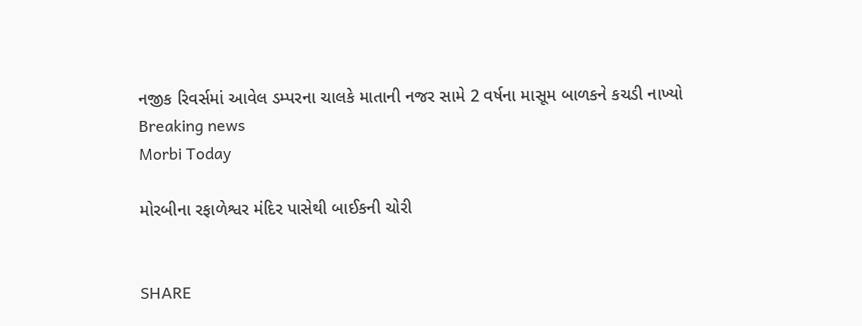નજીક રિવર્સમાં આવેલ ડમ્પરના ચાલકે માતાની નજર સામે 2 વર્ષના માસૂમ બાળકને કચડી નાખ્યો
Breaking news
Morbi Today

મોરબીના રફાળેશ્વર મંદિર પાસેથી બાઈકની ચોરી


SHARE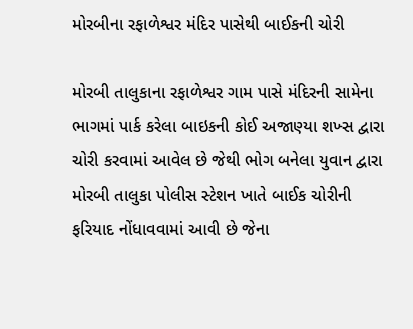મોરબીના રફાળેશ્વર મંદિર પાસેથી બાઈકની ચોરી

મોરબી તાલુકાના રફાળેશ્વર ગામ પાસે મંદિરની સામેના ભાગમાં પાર્ક કરેલા બાઇકની કોઈ અજાણ્યા શખ્સ દ્વારા ચોરી કરવામાં આવેલ છે જેથી ભોગ બનેલા યુવાન દ્વારા મોરબી તાલુકા પોલીસ સ્ટેશન ખાતે બાઈક ચોરીની ફરિયાદ નોંધાવવામાં આવી છે જેના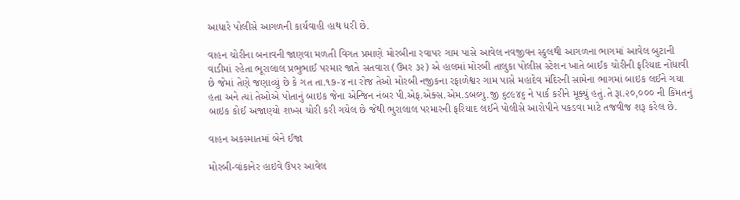આધારે પોલીસે આગળની કાર્યવાહી હાથ ધરી છે.

વાહન ચોરીના બનાવની જાણવા મળતી વિગત પ્રમાણે મોરબીના રવાપર ગામ પાસે આવેલ નવજીવન સ્કુલથી આગળના ભાગમાં આવેલ બુટાની વાડીમાં રહેતા ભૂરાલાલ પ્રભુભાઈ પરમાર જાતે સતવારા (ઉમર ૩૨) એ હાલમાં મોરબી તાલુકા પોલીસ સ્ટેશન ખાતે બાઈક ચોરીની ફરિયાદ નોંધાવી છે જેમાં તેણે જણાવ્યું છે કે ગત તા.૧૭-૪ ના રોજ તેઓ મોરબી નજીકના રફાળેશ્વર ગામ પાસે મહાદેવ મંદિરની સામેના ભાગમાં બાઇક લઈને ગયા હતા અને ત્યાં તેઓએ પોતાનું બાઇક જેના એન્જિન નંબર પી.એફ.એક્સ.એમ.ડબલ્યુ.જી ૬૮૯૪૬ ને પાર્ક કરીને મૂક્યું હતું.તે રૂા.૨૦,૦૦૦ ની કિંમતનું બાઇક કોઈ અજાણ્યો શખ્સ ચોરી કરી ગયેલ છે જેથી ભુરાલાલ પરમારની ફરિયાદ લઈને પોલીસે આરોપીને પકડવા માટે તજવીજ શરૂ કરેલ છે.

વાહન અકસ્માતમાં બેને ઈજા

મોરબી-વાંકાનેર હાઇવે ઉપર આવેલ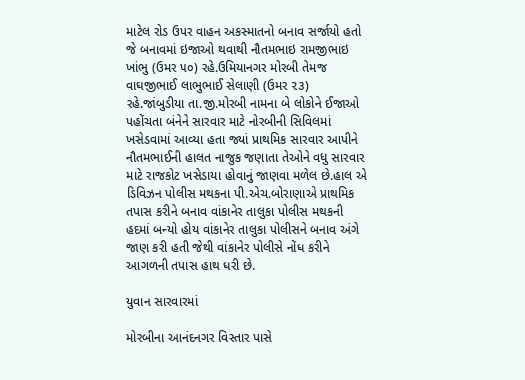માટેલ રોડ ઉપર વાહન અકસ્માતનો બનાવ સર્જાયો હતો જે બનાવમાં ઇજાઓ થવાથી નૌતમભાઇ રામજીભાઇ ખાંભુ (ઉમર ૫૦) રહે.ઉમિયાનગર મોરબી તેમજ વાઘજીભાઈ લાભુભાઈ સેલાણી (ઉમર ૨૩) રહે.જાંબુડીયા તા.જી.મોરબી નામના બે લોકોને ઈજાઓ પહોંચતા બંનેને સારવાર માટે નોરબીની સિવિલમાં ખસેડવામાં આવ્યા હતા જ્યાં પ્રાથમિક સારવાર આપીને નૌતમભાઈની હાલત નાજુક જણાતા તેઓને વધુ સારવાર માટે રાજકોટ ખસેડાયા હોવાનું જાણવા મળેલ છે.હાલ એ ડિવિઝન પોલીસ મથકના પી.એચ.બોરાણાએ પ્રાથમિક તપાસ કરીને બનાવ વાંકાનેર તાલુકા પોલીસ મથકની હદમાં બન્યો હોય વાંકાનેર તાલુકા પોલીસને બનાવ અંગે જાણ કરી હતી જેથી વાંકાનેર પોલીસે નોંધ કરીને આગળની તપાસ હાથ ધરી છે.

યુવાન સારવારમાં

મોરબીના આનંદનગર વિસ્તાર પાસે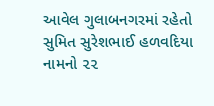આવેલ ગુલાબનગરમાં રહેતો સુમિત સુરેશભાઈ હળવદિયા નામનો ૨૨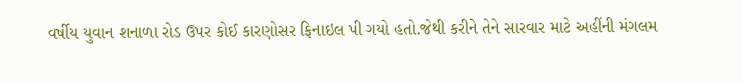વર્ષીય યુવાન શનાળા રોડ ઉપર કોઈ કારણોસર ફિનાઇલ પી ગયો હતો.જેથી કરીને તેને સારવાર માટે અહીંની મંગલમ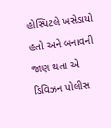હોસ્પિટલે ખસેડાયો હતો અને બનાવની જાણ થતા એ ડિવિઝન પોલીસ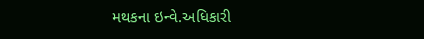મથકના ઇન્વે.અધિકારી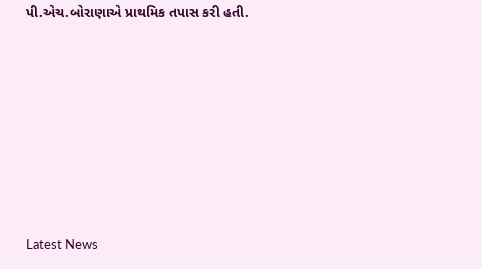પી.એચ.બોરાણાએ પ્રાથમિક તપાસ કરી હતી.








Latest News